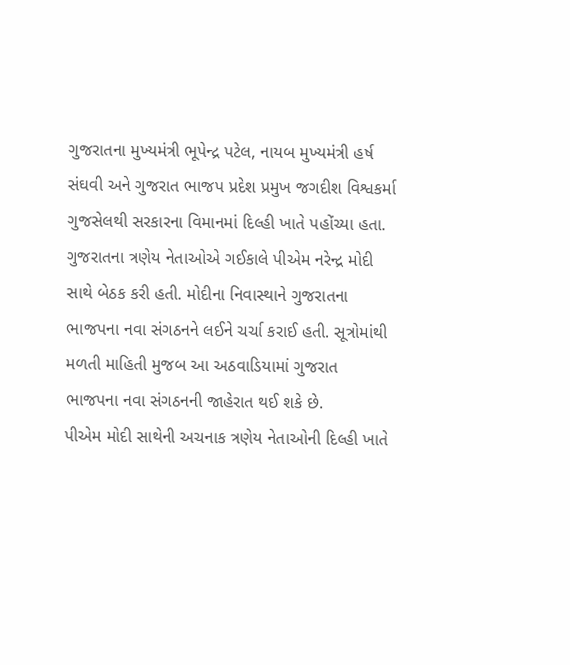ગુજરાતના મુખ્યમંત્રી ભૂપેન્દ્ર પટેલ, નાયબ મુખ્યમંત્રી હર્ષ સંઘવી અને ગુજરાત ભાજપ પ્રદેશ પ્રમુખ જગદીશ વિશ્વકર્મા ગુજસેલથી સરકારના વિમાનમાં દિલ્હી ખાતે પહોંચ્યા હતા. ગુજરાતના ત્રણેય નેતાઓએ ગઈકાલે પીએમ નરેન્દ્ર મોદી સાથે બેઠક કરી હતી. મોદીના નિવાસ્થાને ગુજરાતના ભાજપના નવા સંગઠનને લઈને ચર્ચા કરાઈ હતી. સૂત્રોમાંથી મળતી માહિતી મુજબ આ અઠવાડિયામાં ગુજરાત ભાજપના નવા સંગઠનની જાહેરાત થઈ શકે છે.
પીએમ મોદી સાથેની અચનાક ત્રણેય નેતાઓની દિલ્હી ખાતે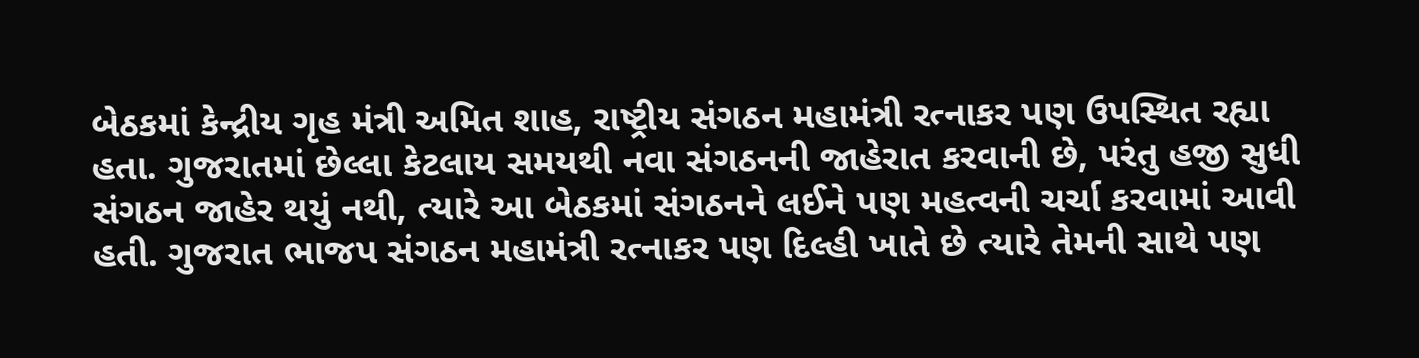બેઠકમાં કેન્દ્રીય ગૃહ મંત્રી અમિત શાહ, રાષ્ટ્રીય સંગઠન મહામંત્રી રત્નાકર પણ ઉપસ્થિત રહ્યા હતા. ગુજરાતમાં છેલ્લા કેટલાય સમયથી નવા સંગઠનની જાહેરાત કરવાની છે, પરંતુ હજી સુધી સંગઠન જાહેર થયું નથી, ત્યારે આ બેઠકમાં સંગઠનને લઈને પણ મહત્વની ચર્ચા કરવામાં આવી હતી. ગુજરાત ભાજપ સંગઠન મહામંત્રી રત્નાકર પણ દિલ્હી ખાતે છે ત્યારે તેમની સાથે પણ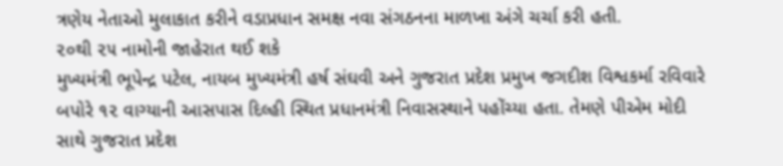ત્રણેય નેતાઓ મુલાકાત કરીને વડાપ્રધાન સમક્ષ નવા સંગઠનના માળખા અંગે ચર્ચા કરી હતી.
૨૦થી ૨૫ નામોની જાહેરાત થઈ શકે
મુખ્યમંત્રી ભૂપેન્દ્ર પટેલ, નાયબ મુખ્યમંત્રી હર્ષ સંઘવી અને ગુજરાત પ્રદેશ પ્રમુખ જગદીશ વિશ્વકર્મા રવિવારે બપોરે ૧૨ વાગ્યાની આસપાસ દિલ્હી સ્થિત પ્રધાનમંત્રી નિવાસસ્થાને પહોંચ્યા હતા. તેમણે પીએમ મોદી સાથે ગુજરાત પ્રદેશ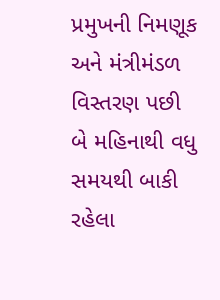પ્રમુખની નિમણૂક અને મંત્રીમંડળ વિસ્તરણ પછી બે મહિનાથી વધુ સમયથી બાકી રહેલા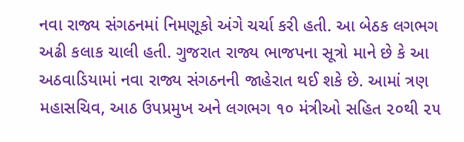નવા રાજ્ય સંગઠનમાં નિમણૂકો અંગે ચર્ચા કરી હતી. આ બેઠક લગભગ અઢી કલાક ચાલી હતી. ગુજરાત રાજ્ય ભાજપના સૂત્રો માને છે કે આ અઠવાડિયામાં નવા રાજ્ય સંગઠનની જાહેરાત થઈ શકે છે. આમાં ત્રણ મહાસચિવ, આઠ ઉપપ્રમુખ અને લગભગ ૧૦ મંત્રીઓ સહિત ૨૦થી ૨૫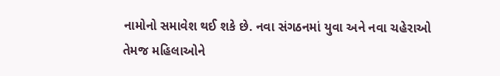નામોનો સમાવેશ થઈ શકે છે. નવા સંગઠનમાં યુવા અને નવા ચહેરાઓ તેમજ મહિલાઓને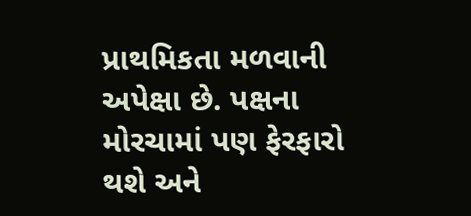પ્રાથમિકતા મળવાની અપેક્ષા છે. પક્ષના મોરચામાં પણ ફેરફારો થશે અને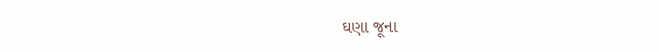ઘણા જૂના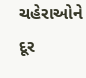ચહેરાઓને દૂર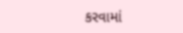કરવામાં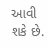આવી શકે છે.